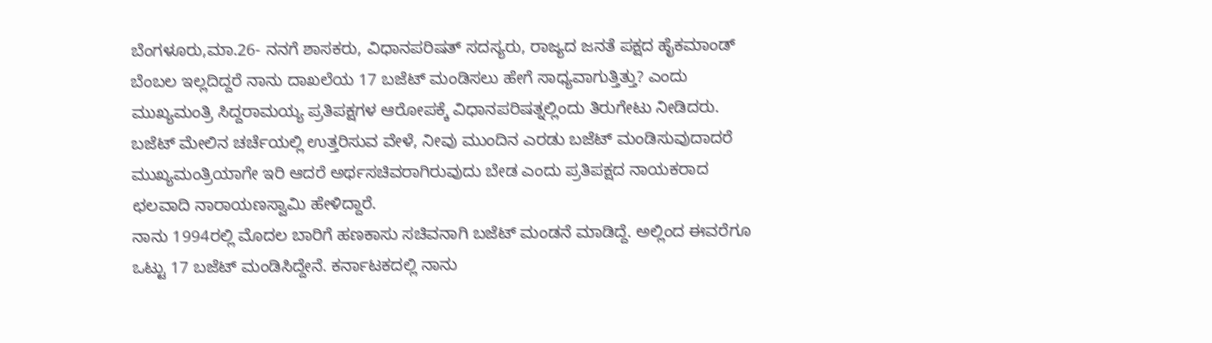ಬೆಂಗಳೂರು,ಮಾ.26- ನನಗೆ ಶಾಸಕರು, ವಿಧಾನಪರಿಷತ್ ಸದಸ್ಯರು, ರಾಜ್ಯದ ಜನತೆ ಪಕ್ಷದ ಹೈಕಮಾಂಡ್ ಬೆಂಬಲ ಇಲ್ಲದಿದ್ದರೆ ನಾನು ದಾಖಲೆಯ 17 ಬಜೆಟ್ ಮಂಡಿಸಲು ಹೇಗೆ ಸಾಧ್ಯವಾಗುತ್ತಿತ್ತು? ಎಂದು ಮುಖ್ಯಮಂತ್ರಿ ಸಿದ್ದರಾಮಯ್ಯ ಪ್ರತಿಪಕ್ಷಗಳ ಆರೋಪಕ್ಕೆ ವಿಧಾನಪರಿಷತ್ನಲ್ಲಿಂದು ತಿರುಗೇಟು ನೀಡಿದರು.
ಬಜೆಟ್ ಮೇಲಿನ ಚರ್ಚೆಯಲ್ಲಿ ಉತ್ತರಿಸುವ ವೇಳೆ, ನೀವು ಮುಂದಿನ ಎರಡು ಬಜೆಟ್ ಮಂಡಿಸುವುದಾದರೆ ಮುಖ್ಯಮಂತ್ರಿಯಾಗೇ ಇರಿ ಆದರೆ ಅರ್ಥಸಚಿವರಾಗಿರುವುದು ಬೇಡ ಎಂದು ಪ್ರತಿಪಕ್ಷದ ನಾಯಕರಾದ ಛಲವಾದಿ ನಾರಾಯಣಸ್ವಾಮಿ ಹೇಳಿದ್ದಾರೆ.
ನಾನು 1994ರಲ್ಲಿ ಮೊದಲ ಬಾರಿಗೆ ಹಣಕಾಸು ಸಚಿವನಾಗಿ ಬಜೆಟ್ ಮಂಡನೆ ಮಾಡಿದ್ದೆ. ಅಲ್ಲಿಂದ ಈವರೆಗೂ ಒಟ್ಟು 17 ಬಜೆಟ್ ಮಂಡಿಸಿದ್ದೇನೆ. ಕರ್ನಾಟಕದಲ್ಲಿ ನಾನು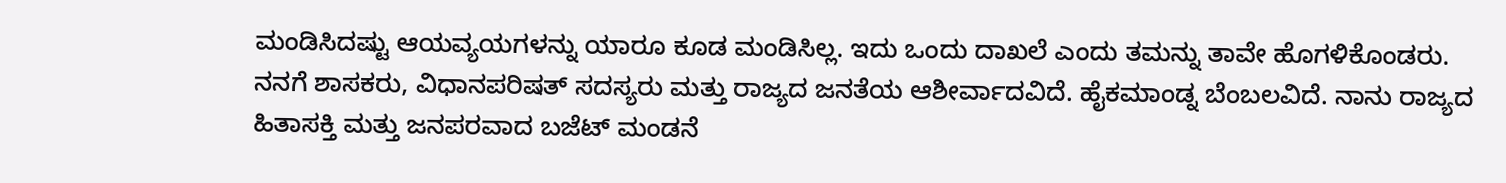ಮಂಡಿಸಿದಷ್ಟು ಆಯವ್ಯಯಗಳನ್ನು ಯಾರೂ ಕೂಡ ಮಂಡಿಸಿಲ್ಲ. ಇದು ಒಂದು ದಾಖಲೆ ಎಂದು ತಮನ್ನು ತಾವೇ ಹೊಗಳಿಕೊಂಡರು.
ನನಗೆ ಶಾಸಕರು, ವಿಧಾನಪರಿಷತ್ ಸದಸ್ಯರು ಮತ್ತು ರಾಜ್ಯದ ಜನತೆಯ ಆಶೀರ್ವಾದವಿದೆ. ಹೈಕಮಾಂಡ್ನ ಬೆಂಬಲವಿದೆ. ನಾನು ರಾಜ್ಯದ ಹಿತಾಸಕ್ತಿ ಮತ್ತು ಜನಪರವಾದ ಬಜೆಟ್ ಮಂಡನೆ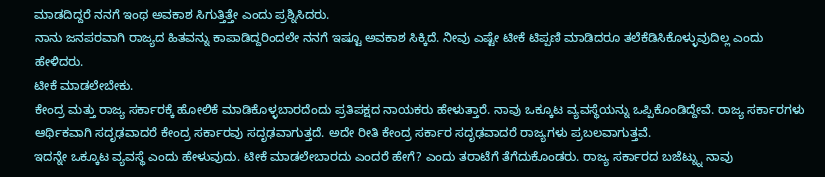ಮಾಡದಿದ್ದರೆ ನನಗೆ ಇಂಥ ಅವಕಾಶ ಸಿಗುತ್ತಿತ್ತೇ ಎಂದು ಪ್ರಶ್ನಿಸಿದರು.
ನಾನು ಜನಪರವಾಗಿ ರಾಜ್ಯದ ಹಿತವನ್ನು ಕಾಪಾಡಿದ್ದರಿಂದಲೇ ನನಗೆ ಇಷ್ಟೂ ಅವಕಾಶ ಸಿಕ್ಕಿದೆ. ನೀವು ಎಷ್ಟೇ ಟೀಕೆ ಟಿಪ್ಪಣಿ ಮಾಡಿದರೂ ತಲೆಕೆಡಿಸಿಕೊಳ್ಳುವುದಿಲ್ಲ ಎಂದು ಹೇಳಿದರು.
ಟೀಕೆ ಮಾಡಲೇಬೇಕು.
ಕೇಂದ್ರ ಮತ್ತು ರಾಜ್ಯ ಸರ್ಕಾರಕ್ಕೆ ಹೋಲಿಕೆ ಮಾಡಿಕೊಳ್ಳಬಾರದೆಂದು ಪ್ರತಿಪಕ್ಷದ ನಾಯಕರು ಹೇಳುತ್ತಾರೆ. ನಾವು ಒಕ್ಕೂಟ ವ್ಯವಸ್ಥೆಯನ್ನು ಒಪ್ಪಿಕೊಂಡಿದ್ದೇವೆ. ರಾಜ್ಯ ಸರ್ಕಾರಗಳು ಆರ್ಥಿಕವಾಗಿ ಸದೃಢವಾದರೆ ಕೇಂದ್ರ ಸರ್ಕಾರವು ಸದೃಢವಾಗುತ್ತದೆ. ಅದೇ ರೀತಿ ಕೇಂದ್ರ ಸರ್ಕಾರ ಸದೃಢವಾದರೆ ರಾಜ್ಯಗಳು ಪ್ರಬಲವಾಗುತ್ತವೆ.
ಇದನ್ನೇ ಒಕ್ಕೂಟ ವ್ಯವಸ್ಥೆ ಎಂದು ಹೇಳುವುದು. ಟೀಕೆ ಮಾಡಲೇಬಾರದು ಎಂದರೆ ಹೇಗೆ? ಎಂದು ತರಾಟೆಗೆ ತೆಗೆದುಕೊಂಡರು. ರಾಜ್ಯ ಸರ್ಕಾರದ ಬಜೆಟ್ನ್ನು ನಾವು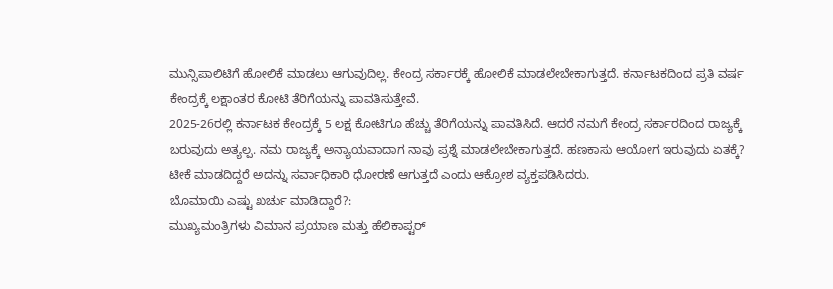ಮುನ್ಸಿಪಾಲಿಟಿಗೆ ಹೋಲಿಕೆ ಮಾಡಲು ಆಗುವುದಿಲ್ಲ. ಕೇಂದ್ರ ಸರ್ಕಾರಕ್ಕೆ ಹೋಲಿಕೆ ಮಾಡಲೇಬೇಕಾಗುತ್ತದೆ. ಕರ್ನಾಟಕದಿಂದ ಪ್ರತಿ ವರ್ಷ ಕೇಂದ್ರಕ್ಕೆ ಲಕ್ಷಾಂತರ ಕೋಟಿ ತೆರಿಗೆಯನ್ನು ಪಾವತಿಸುತ್ತೇವೆ.
2025-26ರಲ್ಲಿ ಕರ್ನಾಟಕ ಕೇಂದ್ರಕ್ಕೆ 5 ಲಕ್ಷ ಕೋಟಿಗೂ ಹೆಚ್ಚು ತೆರಿಗೆಯನ್ನು ಪಾವತಿಸಿದೆ. ಆದರೆ ನಮಗೆ ಕೇಂದ್ರ ಸರ್ಕಾರದಿಂದ ರಾಜ್ಯಕ್ಕೆ ಬರುವುದು ಅತ್ಯಲ್ಪ. ನಮ ರಾಜ್ಯಕ್ಕೆ ಅನ್ಯಾಯವಾದಾಗ ನಾವು ಪ್ರಶ್ನೆ ಮಾಡಲೇಬೇಕಾಗುತ್ತದೆ. ಹಣಕಾಸು ಆಯೋಗ ಇರುವುದು ಏತಕ್ಕೆ? ಟೀಕೆ ಮಾಡದಿದ್ದರೆ ಅದನ್ನು ಸರ್ವಾಧಿಕಾರಿ ಧೋರಣೆ ಆಗುತ್ತದೆ ಎಂದು ಆಕ್ರೋಶ ವ್ಯಕ್ತಪಡಿಸಿದರು.
ಬೊಮಾಯಿ ಎಷ್ಟು ಖರ್ಚು ಮಾಡಿದ್ದಾರೆ?:
ಮುಖ್ಯಮಂತ್ರಿಗಳು ವಿಮಾನ ಪ್ರಯಾಣ ಮತ್ತು ಹೆಲಿಕಾಪ್ಟರ್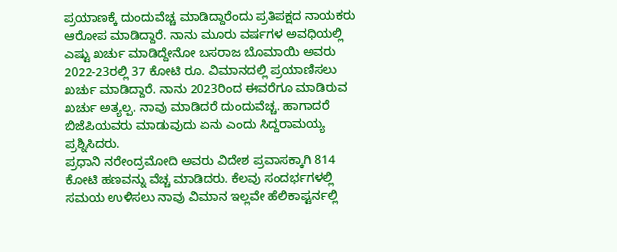ಪ್ರಯಾಣಕ್ಕೆ ದುಂದುವೆಚ್ಚ ಮಾಡಿದ್ದಾರೆಂದು ಪ್ರತಿಪಕ್ಷದ ನಾಯಕರು ಆರೋಪ ಮಾಡಿದ್ದಾರೆ. ನಾನು ಮೂರು ವರ್ಷಗಳ ಅವಧಿಯಲ್ಲಿ ಎಷ್ಟು ಖರ್ಚು ಮಾಡಿದ್ದೇನೋ ಬಸರಾಜ ಬೊಮಾಯಿ ಅವರು 2022-23ರಲ್ಲಿ 37 ಕೋಟಿ ರೂ. ವಿಮಾನದಲ್ಲಿ ಪ್ರಯಾಣಿಸಲು ಖರ್ಚು ಮಾಡಿದ್ದಾರೆ. ನಾನು 2023ರಿಂದ ಈವರೆಗೂ ಮಾಡಿರುವ ಖರ್ಚು ಅತ್ಯಲ್ಪ. ನಾವು ಮಾಡಿದರೆ ದುಂದುವೆಚ್ಚ. ಹಾಗಾದರೆ ಬಿಜೆಪಿಯವರು ಮಾಡುವುದು ಏನು ಎಂದು ಸಿದ್ದರಾಮಯ್ಯ ಪ್ರಶ್ನಿಸಿದರು.
ಪ್ರಧಾನಿ ನರೇಂದ್ರಮೋದಿ ಅವರು ವಿದೇಶ ಪ್ರವಾಸಕ್ಕಾಗಿ 814 ಕೋಟಿ ಹಣವನ್ನು ವೆಚ್ಚ ಮಾಡಿದರು. ಕೆಲವು ಸಂದರ್ಭಗಳಲ್ಲಿ ಸಮಯ ಉಳಿಸಲು ನಾವು ವಿಮಾನ ಇಲ್ಲವೇ ಹೆಲಿಕಾಪ್ಟರ್ನಲ್ಲಿ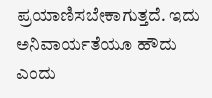ಪ್ರಯಾಣಿಸಬೇಕಾಗುತ್ತದೆ. ಇದು ಅನಿವಾರ್ಯತೆಯೂ ಹೌದು ಎಂದು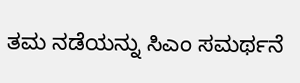ತಮ ನಡೆಯನ್ನು ಸಿಎಂ ಸಮರ್ಥನೆ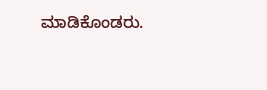ಮಾಡಿಕೊಂಡರು.